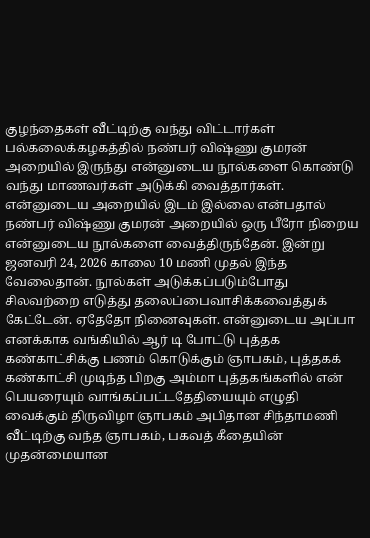குழந்தைகள் வீட்டிற்கு வந்து விட்டார்கள்
பல்கலைக்கழகத்தில் நண்பர் விஷ்ணு குமரன் அறையில் இருந்து என்னுடைய நூல்களை கொண்டு வந்து மாணவர்கள் அடுக்கி வைத்தார்கள். என்னுடைய அறையில் இடம் இல்லை என்பதால் நண்பர் விஷ்ணு குமரன் அறையில் ஒரு பீரோ நிறைய என்னுடைய நூல்களை வைத்திருந்தேன். இன்று ஜனவரி 24, 2026 காலை 10 மணி முதல் இந்த வேலைதான். நூல்கள் அடுக்கப்படும்போது சிலவற்றை எடுத்து தலைப்பைவாசிக்கவைத்துக் கேட்டேன். ஏதேதோ நினைவுகள். என்னுடைய அப்பா எனக்காக வங்கியில் ஆர் டி போட்டு புத்தக கண்காட்சிக்கு பணம் கொடுக்கும் ஞாபகம், புத்தகக் கண்காட்சி முடிந்த பிறகு அம்மா புத்தகங்களில் என் பெயரையும் வாங்கப்பட்டதேதியையும் எழுதி வைக்கும் திருவிழா ஞாபகம் அபிதான சிந்தாமணி வீட்டிற்கு வந்த ஞாபகம், பகவத் கீதையின் முதன்மையான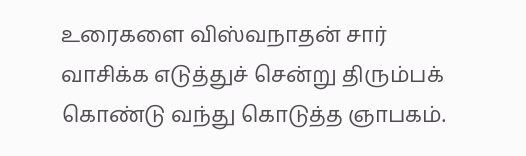உரைகளை விஸ்வநாதன் சார் வாசிக்க எடுத்துச் சென்று திரும்பக் கொண்டு வந்து கொடுத்த ஞாபகம்.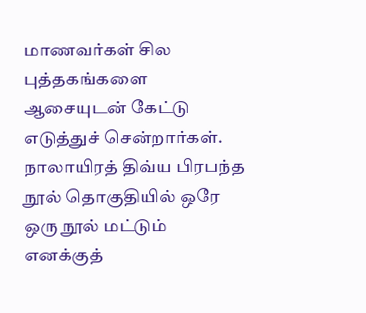மாணவர்கள் சில புத்தகங்களை ஆசையுடன் கேட்டு எடுத்துச் சென்றார்கள். நாலாயிரத் திவ்ய பிரபந்த நூல் தொகுதியில் ஒரே ஒரு நூல் மட்டும் எனக்குத்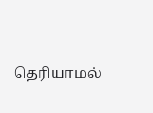தெரியாமல்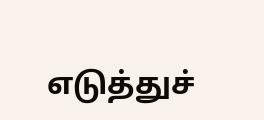எடுத்துச்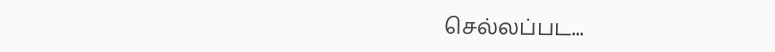செல்லப்பட...